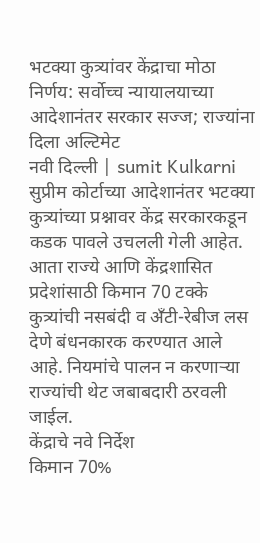भटक्या कुत्र्यांवर केंद्राचा मोठा निर्णय: सर्वोच्च न्यायालयाच्या आदेशानंतर सरकार सज्ज; राज्यांना दिला अल्टिमेट
नवी दिल्ली | sumit Kulkarni
सुप्रीम कोर्टाच्या आदेशानंतर भटक्या कुत्र्यांच्या प्रश्नावर केंद्र सरकारकडून कडक पावले उचलली गेली आहेत. आता राज्ये आणि केंद्रशासित प्रदेशांसाठी किमान 70 टक्के कुत्र्यांची नसबंदी व अँटी-रेबीज लस देणे बंधनकारक करण्यात आले आहे. नियमांचे पालन न करणाऱ्या राज्यांची थेट जबाबदारी ठरवली जाईल.
केंद्राचे नवे निर्देश
किमान 70%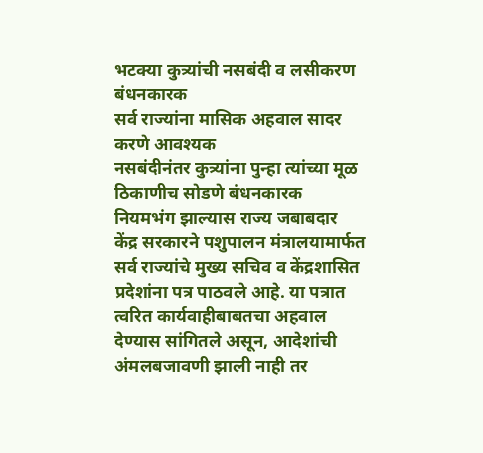भटक्या कुत्र्यांची नसबंदी व लसीकरण बंधनकारक
सर्व राज्यांना मासिक अहवाल सादर करणे आवश्यक
नसबंदीनंतर कुत्र्यांना पुन्हा त्यांच्या मूळ ठिकाणीच सोडणे बंधनकारक
नियमभंग झाल्यास राज्य जबाबदार
केंद्र सरकारने पशुपालन मंत्रालयामार्फत सर्व राज्यांचे मुख्य सचिव व केंद्रशासित प्रदेशांना पत्र पाठवले आहे. या पत्रात त्वरित कार्यवाहीबाबतचा अहवाल देण्यास सांगितले असून, आदेशांची अंमलबजावणी झाली नाही तर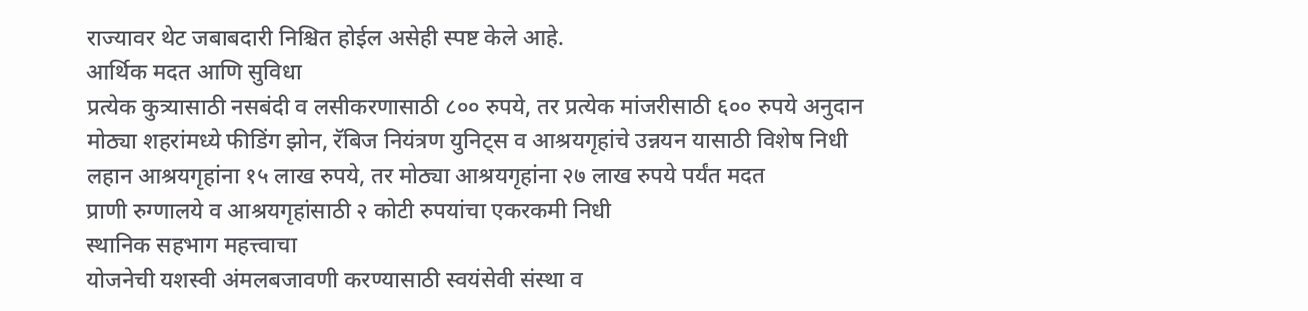राज्यावर थेट जबाबदारी निश्चित होईल असेही स्पष्ट केले आहे.
आर्थिक मदत आणि सुविधा
प्रत्येक कुत्र्यासाठी नसबंदी व लसीकरणासाठी ८०० रुपये, तर प्रत्येक मांजरीसाठी ६०० रुपये अनुदान
मोठ्या शहरांमध्ये फीडिंग झोन, रॅबिज नियंत्रण युनिट्स व आश्रयगृहांचे उन्नयन यासाठी विशेष निधी
लहान आश्रयगृहांना १५ लाख रुपये, तर मोठ्या आश्रयगृहांना २७ लाख रुपये पर्यंत मदत
प्राणी रुग्णालये व आश्रयगृहांसाठी २ कोटी रुपयांचा एकरकमी निधी
स्थानिक सहभाग महत्त्वाचा
योजनेची यशस्वी अंमलबजावणी करण्यासाठी स्वयंसेवी संस्था व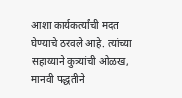आशा कार्यकर्त्यांची मदत घेण्याचे ठरवले आहे. त्यांच्या सहाय्याने कुत्र्यांची ओळख, मानवी पद्धतीने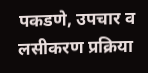पकडणे, उपचार व लसीकरण प्रक्रिया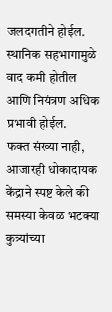जलदगतीने होईल. स्थानिक सहभागामुळे वाद कमी होतील आणि नियंत्रण अधिक प्रभावी होईल.
फक्त संख्या नाही, आजारही धोकादायक
केंद्राने स्पष्ट केले की समस्या केवळ भटक्या कुत्र्यांच्या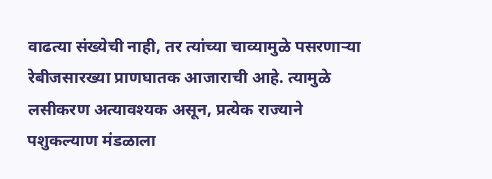वाढत्या संख्येची नाही, तर त्यांच्या चाव्यामुळे पसरणाऱ्या रेबीजसारख्या प्राणघातक आजाराची आहे. त्यामुळे लसीकरण अत्यावश्यक असून, प्रत्येक राज्याने पशुकल्याण मंडळाला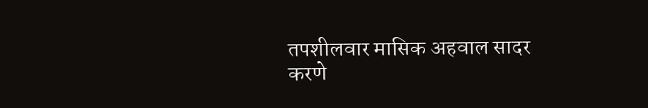तपशीलवार मासिक अहवाल सादर करणे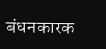बंधनकारक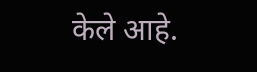केले आहे.